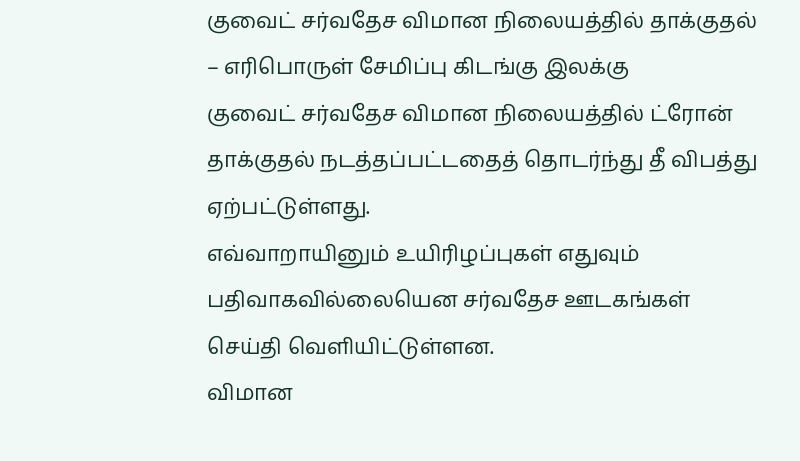குவைட் சர்வதேச விமான நிலையத்தில் தாக்குதல் – எரிபொருள் சேமிப்பு கிடங்கு இலக்கு
குவைட் சர்வதேச விமான நிலையத்தில் ட்ரோன் தாக்குதல் நடத்தப்பட்டதைத் தொடர்ந்து தீ விபத்து ஏற்பட்டுள்ளது.
எவ்வாறாயினும் உயிரிழப்புகள் எதுவும் பதிவாகவில்லையென சர்வதேச ஊடகங்கள் செய்தி வெளியிட்டுள்ளன.
விமான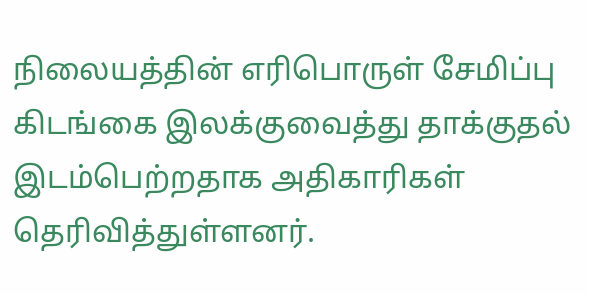நிலையத்தின் எரிபொருள் சேமிப்பு கிடங்கை இலக்குவைத்து தாக்குதல் இடம்பெற்றதாக அதிகாரிகள் தெரிவித்துள்ளனர்.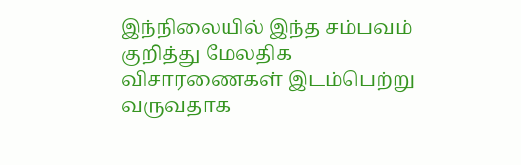இந்நிலையில் இந்த சம்பவம் குறித்து மேலதிக விசாரணைகள் இடம்பெற்று வருவதாக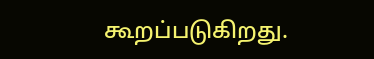கூறப்படுகிறது.